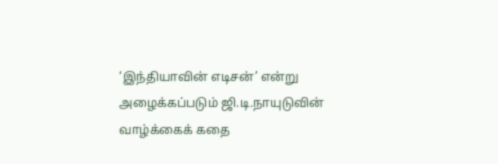‘இந்தியாவின் எடிசன்’ என்று அழைக்கப்படும் ஜி.டி.நாயுடுவின் வாழ்க்கைக் கதை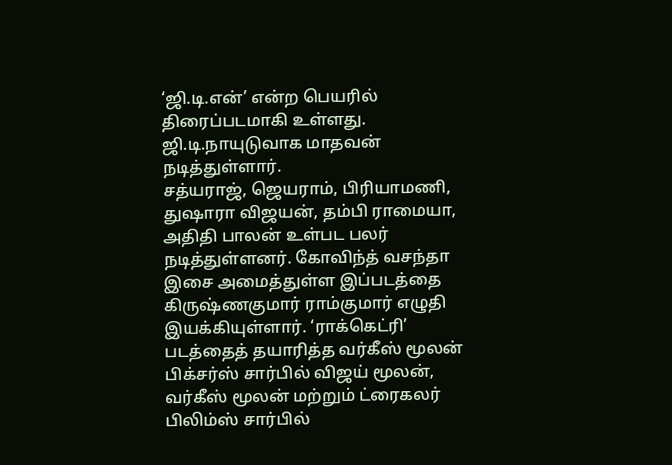‘ஜி.டி.என்’ என்ற பெயரில் திரைப்படமாகி உள்ளது. ஜி.டி.நாயுடுவாக மாதவன் நடித்துள்ளார்.
சத்யராஜ், ஜெயராம், பிரியாமணி, துஷாரா விஜயன், தம்பி ராமையா, அதிதி பாலன் உள்பட பலர் நடித்துள்ளனர். கோவிந்த் வசந்தா இசை அமைத்துள்ள இப்படத்தை கிருஷ்ணகுமார் ராம்குமார் எழுதி இயக்கியுள்ளார். ‘ராக்கெட்ரி’ படத்தைத் தயாரித்த வர்கீஸ் மூலன் பிக்சர்ஸ் சார்பில் விஜய் மூலன், வர்கீஸ் மூலன் மற்றும் ட்ரைகலர் பிலிம்ஸ் சார்பில்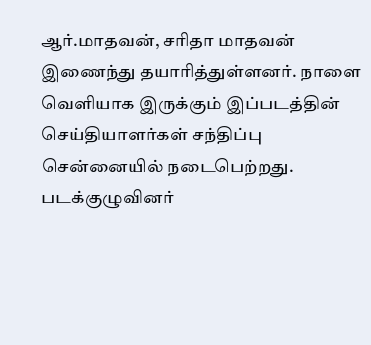ஆர்.மாதவன், சரிதா மாதவன் இணைந்து தயாரித்துள்ளனர். நாளை வெளியாக இருக்கும் இப்படத்தின் செய்தியாளர்கள் சந்திப்பு சென்னையில் நடைபெற்றது. படக்குழுவினர்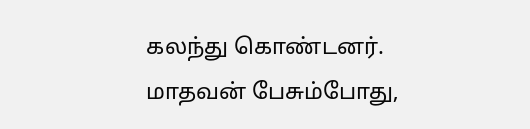கலந்து கொண்டனர்.
மாதவன் பேசும்போது,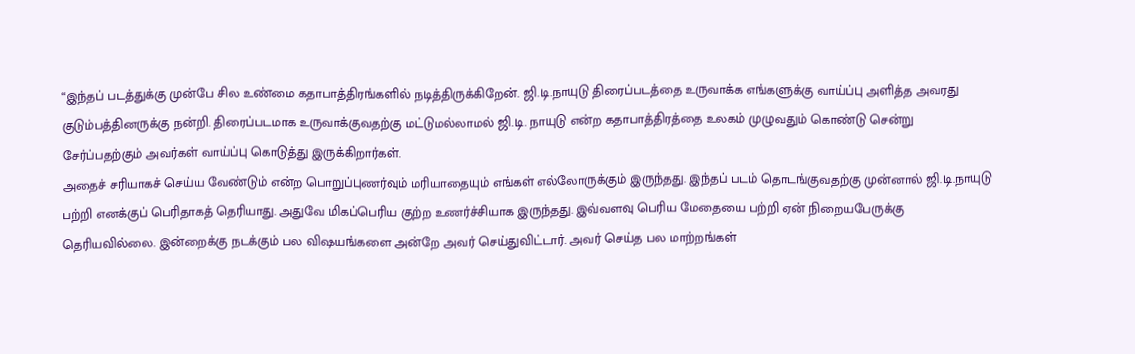“இந்தப் படத்துக்கு முன்பே சில உண்மை கதாபாத்திரங்களில் நடித்திருக்கிறேன். ஜி.டி.நாயுடு திரைப்படத்தை உருவாக்க எங்களுக்கு வாய்ப்பு அளித்த அவரது குடும்பத்தினருக்கு நன்றி. திரைப்படமாக உருவாக்குவதற்கு மட்டுமல்லாமல் ஜி.டி. நாயுடு என்ற கதாபாத்திரத்தை உலகம் முழுவதும் கொண்டு சென்று சேர்ப்பதற்கும் அவர்கள் வாய்ப்பு கொடுத்து இருக்கிறார்கள்.
அதைச் சரியாகச் செய்ய வேண்டும் என்ற பொறுப்புணர்வும் மரியாதையும் எங்கள் எல்லோருக்கும் இருந்தது. இந்தப் படம் தொடங்குவதற்கு முன்னால் ஜி.டி.நாயுடு பற்றி எனக்குப் பெரிதாகத் தெரியாது. அதுவே மிகப்பெரிய குற்ற உணர்ச்சியாக இருந்தது. இவ்வளவு பெரிய மேதையை பற்றி ஏன் நிறையபேருக்கு தெரியவில்லை. இன்றைக்கு நடக்கும் பல விஷயங்களை அன்றே அவர் செய்துவிட்டார். அவர் செய்த பல மாற்றங்கள்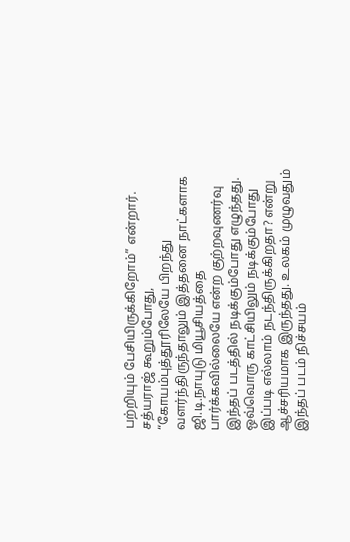பற்றியும் பேசியிருக்கிறோம்” என்றார்.
சத்யராஜ் கூறும்போது, “கோயம்புத்தூரிலேயே பிறந்து வளர்ந்திருந்தாலும் இத்தனை நாட்களாக ஜி.டி.நாயுடு மியூசியத்தை பார்க்கவில்லையே என்ற குற்றவுணர்வு இந்தப் படத்தில் நடிக்கும்போது எழுந்தது. ஒவ்வொரு காட்சியிலும் நடிக்கும்போது இப்படி எல்லாம் நடந்திருக்கிறதா? என்று ஆச்சரியமாக இருந்தது. உலகம் முழுவதும் இந்தப் படம் நிச்சயம்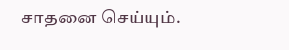சாதனை செய்யும்.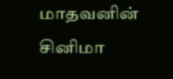மாதவனின் சினிமா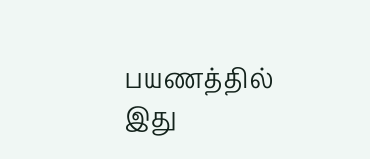பயணத்தில் இது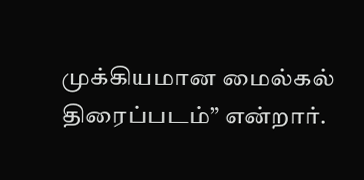முக்கியமான மைல்கல் திரைப்படம்” என்றார்.